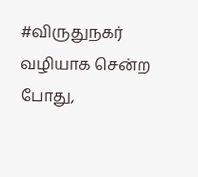#விருதுநகர் வழியாக சென்ற போது,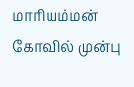மாரியம்மன் கோவில் முன்பு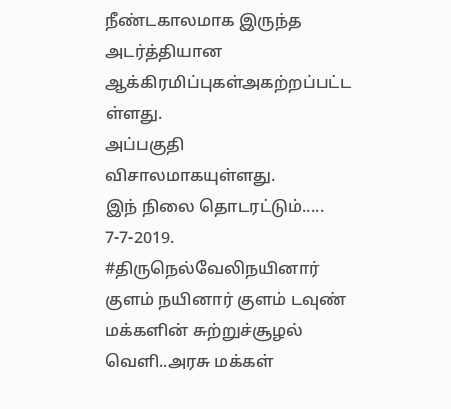நீண்டகாலமாக இருந்த அடர்த்தியான ஆக்கிரமிப்புகள்அகற்றப்பட்ட ள்ளது.
அப்பகுதி விசாலமாகயுள்ளது.
இந் நிலை தொடரட்டும்.....
7-7-2019.
#திருநெல்வேலிநயினார் குளம் நயினார் குளம் டவுண் மக்களின் சுற்றுச்சூழல் வெளி..அரசு மக்கள்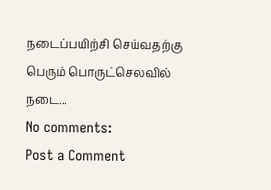நடைப்பயிற்சி செய்வதற்கு பெரும் பொருட்செலவில் நடை...
No comments:
Post a Comment